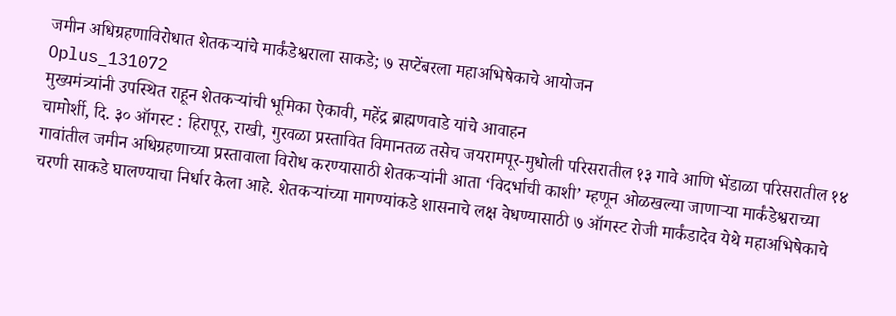जमीन अधिग्रहणाविरोधात शेतकऱ्यांचे मार्कंडेश्वराला साकडे; ७ सप्टेंबरला महाअभिषेकाचे आयोजन
Oplus_131072
मुख्यमंत्र्यांनी उपस्थित राहून शेतकऱ्यांची भूमिका ऐकावी, महेंद्र ब्राह्मणवाडे यांचे आवाहन
चामोर्शी, दि. ३० ऑगस्ट : हिरापूर, राखी, गुरवळा प्रस्तावित विमानतळ तसेच जयरामपूर-मुधोली परिसरातील १३ गावे आणि भेंडाळा परिसरातील १४ गावांतील जमीन अधिग्रहणाच्या प्रस्तावाला विरोध करण्यासाठी शेतकऱ्यांनी आता ‘विदर्भाची काशी’ म्हणून ओळखल्या जाणाऱ्या मार्कंडेश्वराच्या चरणी साकडे घालण्याचा निर्धार केला आहे. शेतकऱ्यांच्या मागण्यांकडे शासनाचे लक्ष वेधण्यासाठी ७ ऑगस्ट रोजी मार्कंडादेव येथे महाअभिषेकाचे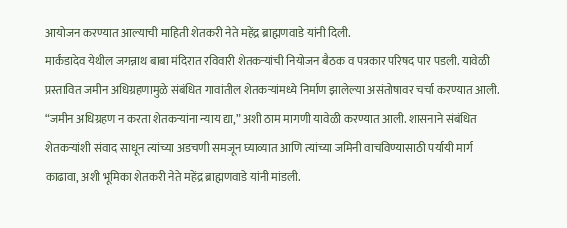आयोजन करण्यात आल्याची माहिती शेतकरी नेते महेंद्र ब्राह्मणवाडे यांनी दिली.
मार्कंडादेव येथील जगन्नाथ बाबा मंदिरात रविवारी शेतकऱ्यांची नियोजन बैठक व पत्रकार परिषद पार पडली. यावेळी प्रस्तावित जमीन अधिग्रहणामुळे संबंधित गावांतील शेतकऱ्यांमध्ये निर्माण झालेल्या असंतोषावर चर्चा करण्यात आली.
“जमीन अधिग्रहण न करता शेतकऱ्यांना न्याय द्या,” अशी ठाम मागणी यावेळी करण्यात आली. शासनाने संबंधित शेतकऱ्यांशी संवाद साधून त्यांच्या अडचणी समजून घ्याव्यात आणि त्यांच्या जमिनी वाचविण्यासाठी पर्यायी मार्ग काढावा, अशी भूमिका शेतकरी नेते महेंद्र ब्राह्मणवाडे यांनी मांडली.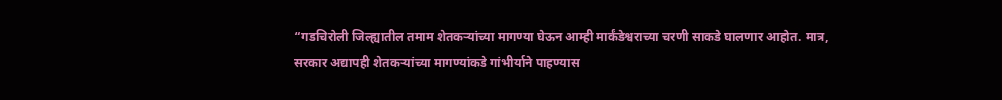“गडचिरोली जिल्ह्यातील तमाम शेतकऱ्यांच्या मागण्या घेऊन आम्ही मार्कंडेश्वराच्या चरणी साकडे घालणार आहोत. मात्र, सरकार अद्यापही शेतकऱ्यांच्या मागण्यांकडे गांभीर्याने पाहण्यास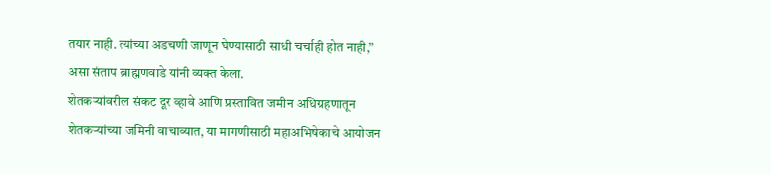तयार नाही. त्यांच्या अडचणी जाणून घेण्यासाठी साधी चर्चाही होत नाही,” असा संताप ब्राह्मणवाडे यांनी व्यक्त केला.
शेतकऱ्यांवरील संकट दूर व्हावे आणि प्रस्तावित जमीन अधिग्रहणातून शेतकऱ्यांच्या जमिनी वाचाव्यात, या मागणीसाठी महाअभिषेकाचे आयोजन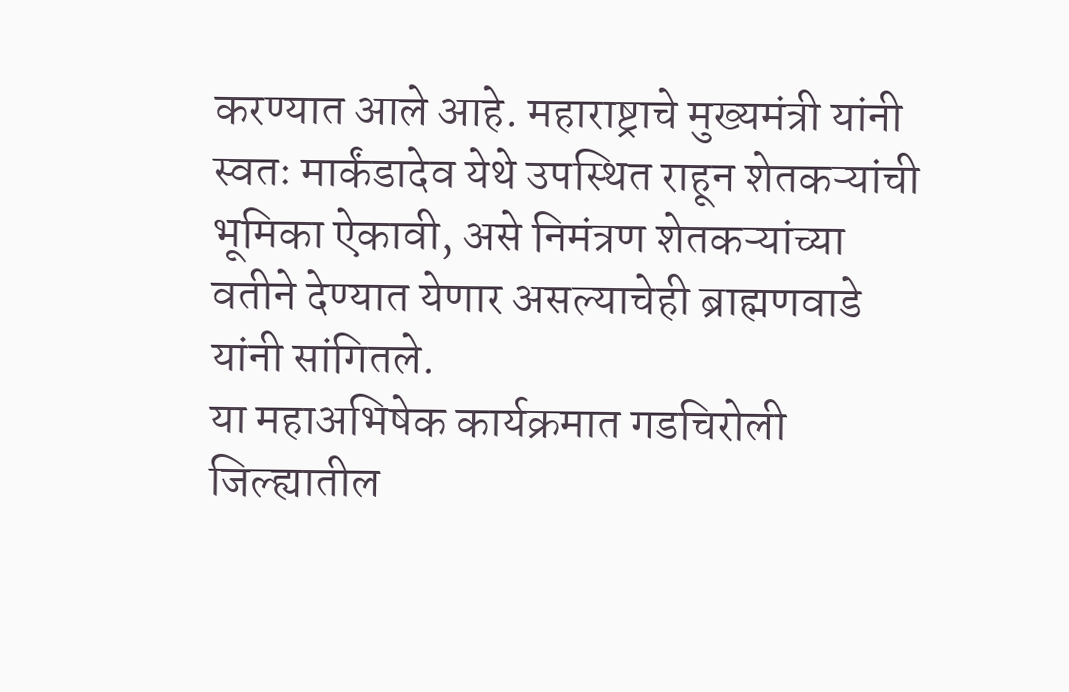करण्यात आले आहे. महाराष्ट्राचे मुख्यमंत्री यांनी स्वतः मार्कंडादेव येथे उपस्थित राहून शेतकऱ्यांची भूमिका ऐकावी, असे निमंत्रण शेतकऱ्यांच्या वतीने देण्यात येणार असल्याचेही ब्राह्मणवाडे यांनी सांगितले.
या महाअभिषेक कार्यक्रमात गडचिरोली जिल्ह्यातील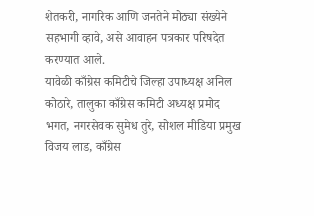शेतकरी, नागरिक आणि जनतेने मोठ्या संख्येने सहभागी व्हावे, असे आवाहन पत्रकार परिषदेत करण्यात आले.
यावेळी काँग्रेस कमिटीचे जिल्हा उपाध्यक्ष अनिल कोठारे, तालुका काँग्रेस कमिटी अध्यक्ष प्रमोद भगत, नगरसेवक सुमेध तुरे, सोशल मीडिया प्रमुख विजय लाड, काँग्रेस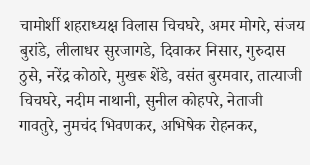चामोर्शी शहराध्यक्ष विलास चिचघरे, अमर मोगरे, संजय बुरांडे, लीलाधर सुरजागडे, दिवाकर निसार, गुरुदास ठुसे, नरेंद्र कोठारे, मुखरू शेंडे, वसंत बुरमवार, तात्याजी चिचघरे, नदीम नाथानी, सुनील कोहपरे, नेताजी गावतुरे, नुमचंद भिवणकर, अभिषेक रोहनकर,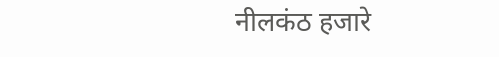नीलकंठ हजारे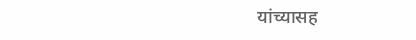यांच्यासह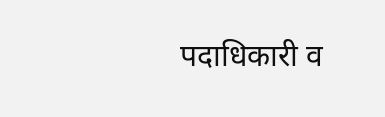पदाधिकारी व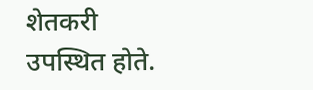शेतकरी उपस्थित होते.